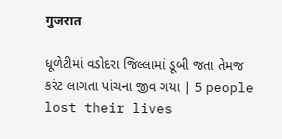गुजरात

ધૂળેટીમાં વડોદરા જિલ્લામાં ડૂબી જતા તેમજ કરંટ લાગતા પાંચના જીવ ગયા | 5 people lost their lives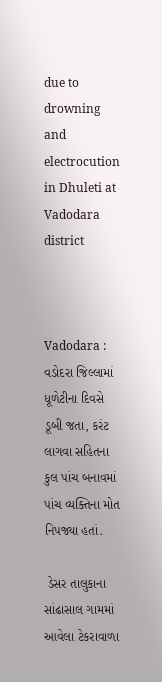due to drowning and electrocution in Dhuleti at Vadodara district



Vadodara : વડોદરા જિલ્લામાં ધૂળેટીના દિવસે ડૂબી જતા, કરંટ લાગવા સહિતના કુલ પાંચ બનાવમાં પાંચ વ્યક્તિના મોત નિપજ્યા હતાં.

 ડેસર તાલુકાના સાંઢાસાલ ગામમાં આવેલા ટેકરાવાળા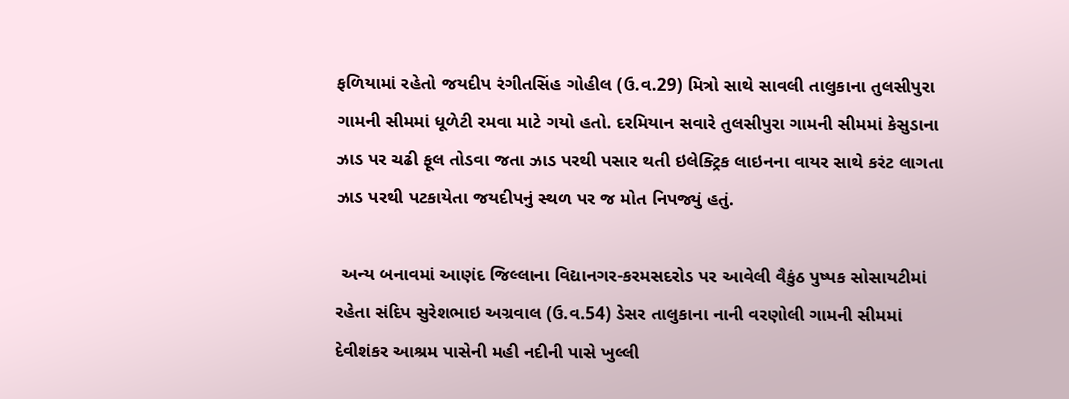ફળિયામાં રહેતો જયદીપ રંગીતસિંહ ગોહીલ (ઉ.વ.29) મિત્રો સાથે સાવલી તાલુકાના તુલસીપુરા ગામની સીમમાં ધૂળેટી રમવા માટે ગયો હતો. દરમિયાન સવારે તુલસીપુરા ગામની સીમમાં કેસુડાના ઝાડ પર ચઢી ફૂલ તોડવા જતા ઝાડ પરથી પસાર થતી ઇલેક્ટ્રિક લાઇનના વાયર સાથે કરંટ લાગતા ઝાડ પરથી પટકાયેતા જયદીપનું સ્થળ પર જ મોત નિપજ્યું હતું.

 અન્ય બનાવમાં આણંદ જિલ્લાના વિદ્યાનગર-કરમસદરોડ પર આવેલી વૈકુંઠ પુષ્પક સોસાયટીમાં રહેતા સંદિપ સુરેશભાઇ અગ્રવાલ (ઉ.વ.54) ડેસર તાલુકાના નાની વરણોલી ગામની સીમમાં દેવીશંકર આશ્રમ પાસેની મહી નદીની પાસે ખુલ્લી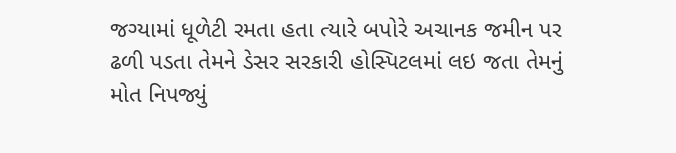જગ્યામાં ધૂળેટી રમતા હતા ત્યારે બપોરે અચાનક જમીન પર ઢળી પડતા તેમને ડેસર સરકારી હોસ્પિટલમાં લઇ જતા તેમનું મોત નિપજ્યું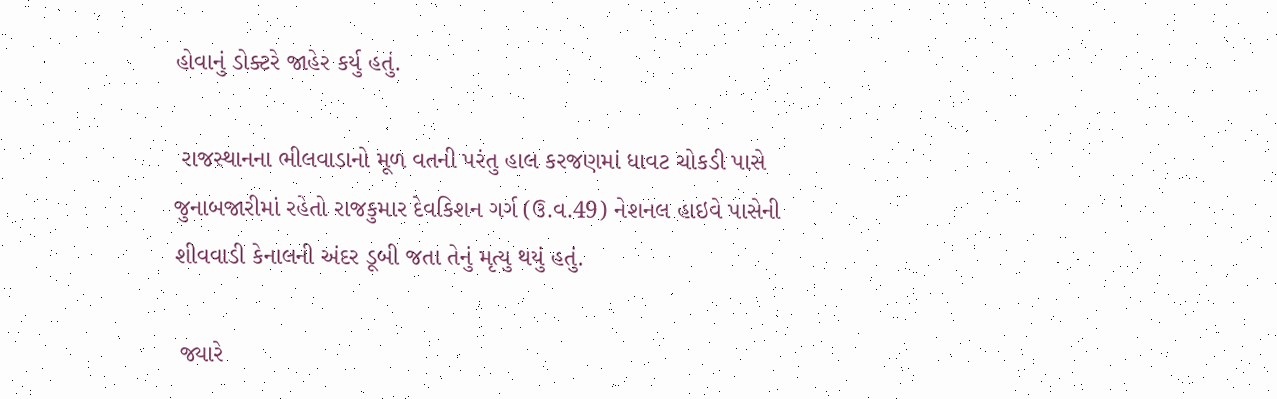હોવાનું ડોક્ટરે જાહેર કર્યુ હતું.

 રાજસ્થાનના ભીલવાડાનો મૂળ વતની પરંતુ હાલ કરજણમાં ધાવટ ચોકડી પાસે જુનાબજારીમાં રહેતો રાજકુમાર દેવકિશન ગર્ગ (ઉ.વ.49) નેશનલ હાઇવે પાસેની શીવવાડી કેનાલની અંદર ડૂબી જતા તેનું મૃત્યુ થયું હતું.

 જ્યારે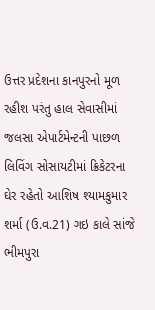ઉત્તર પ્રદેશના કાનપુરનો મૂળ રહીશ પરંતુ હાલ સેવાસીમાં જલસા એપાર્ટમેન્ટની પાછળ લિવિંગ સોસાયટીમાં ક્રિકેટરના ઘેર રહેતો આશિષ શ્યામકુમાર શર્મા (ઉ.વ.21) ગઇ કાલે સાંજે ભીમપુરા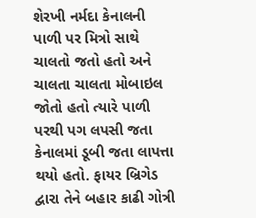શેરખી નર્મદા કેનાલની પાળી પર મિત્રો સાથે ચાલતો જતો હતો અને ચાલતા ચાલતા મોબાઇલ જોતો હતો ત્યારે પાળી પરથી પગ લપસી જતા કેનાલમાં ડૂબી જતા લાપત્તા થયો હતો. ફાયર બ્રિગેડ દ્વારા તેને બહાર કાઢી ગોત્રી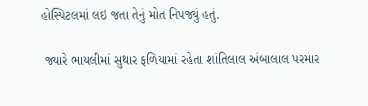હોસ્પિટલમાં લઇ જતા તેનું મોત નિપજ્યું હતું.

 જ્યારે ભાયલીમાં સુથાર ફળિયામાં રહેતા શાંતિલાલ અંબાલાલ પરમાર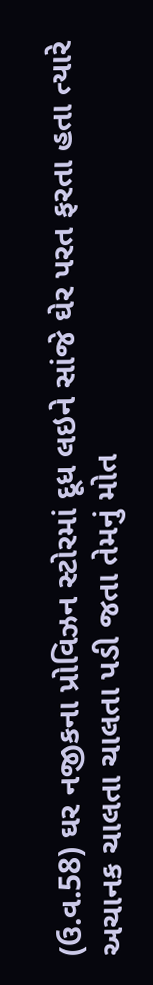(ઉ.વ.58) ઘર નજીકના પ્રોવિઝન સ્ટોરમાં દૂધ લઇને સાંજે ઘેર પરત ફરતા હતા ત્યારે અચાનક ચાલતા ચાલતા પડી જતા તેમનું મોત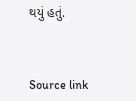થયું હતું.



Source link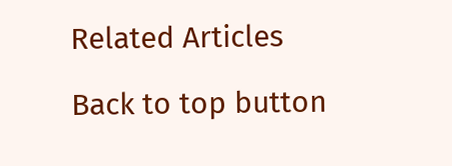Related Articles

Back to top button